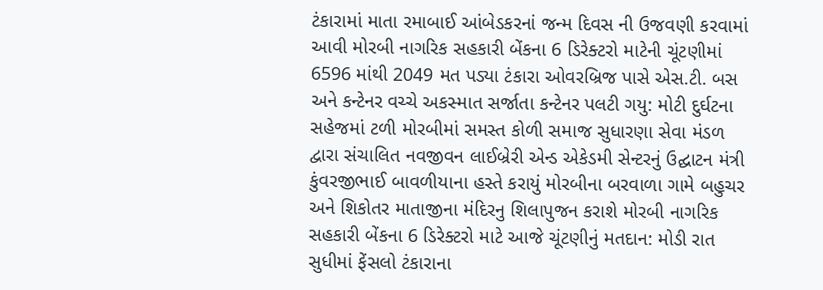ટંકારામાં માતા રમાબાઈ આંબેડકરનાં જન્મ દિવસ ની ઉજવણી કરવામાં આવી મોરબી નાગરિક સહકારી બેંકના 6 ડિરેક્ટરો માટેની ચૂંટણીમાં 6596 માંથી 2049 મત પડ્યા ટંકારા ઓવરબ્રિજ પાસે એસ.ટી. બસ અને કન્ટેનર વચ્ચે અકસ્માત સર્જાતા કન્ટેનર પલટી ગયુ: મોટી દુર્ઘટના સહેજમાં ટળી મોરબીમાં સમસ્ત કોળી સમાજ સુધારણા સેવા મંડળ દ્વારા સંચાલિત નવજીવન લાઈબ્રેરી એન્ડ એકેડમી સેન્ટરનું ઉદ્ઘાટન મંત્રી કુંવરજીભાઈ બાવળીયાના હસ્તે કરાયું મોરબીના બરવાળા ગામે બહુચર અને શિકોતર માતાજીના મંદિરનુ શિલાપુજન કરાશે મોરબી નાગરિક સહકારી બેંકના 6 ડિરેક્ટરો માટે આજે ચૂંટણીનું મતદાન: મોડી રાત સુધીમાં ફેંસલો ટંકારાના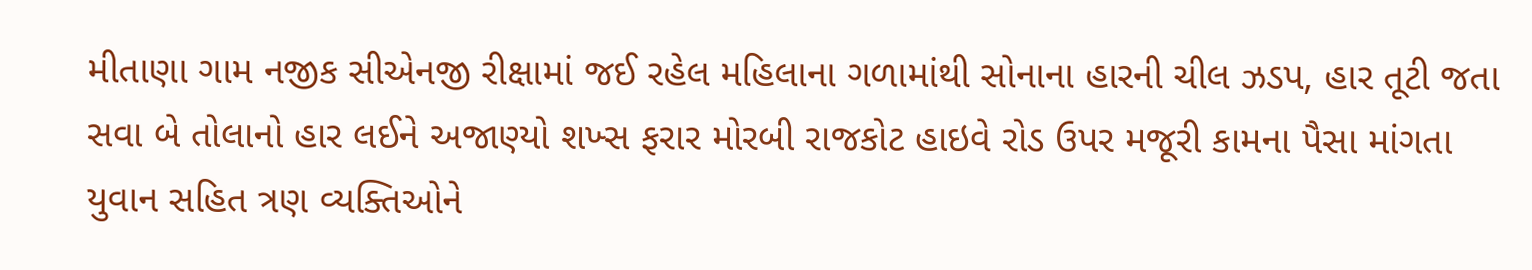મીતાણા ગામ નજીક સીએનજી રીક્ષામાં જઈ રહેલ મહિલાના ગળામાંથી સોનાના હારની ચીલ ઝડપ, હાર તૂટી જતા સવા બે તોલાનો હાર લઈને અજાણ્યો શખ્સ ફરાર મોરબી રાજકોટ હાઇવે રોડ ઉપર મજૂરી કામના પૈસા માંગતા યુવાન સહિત ત્રણ વ્યક્તિઓને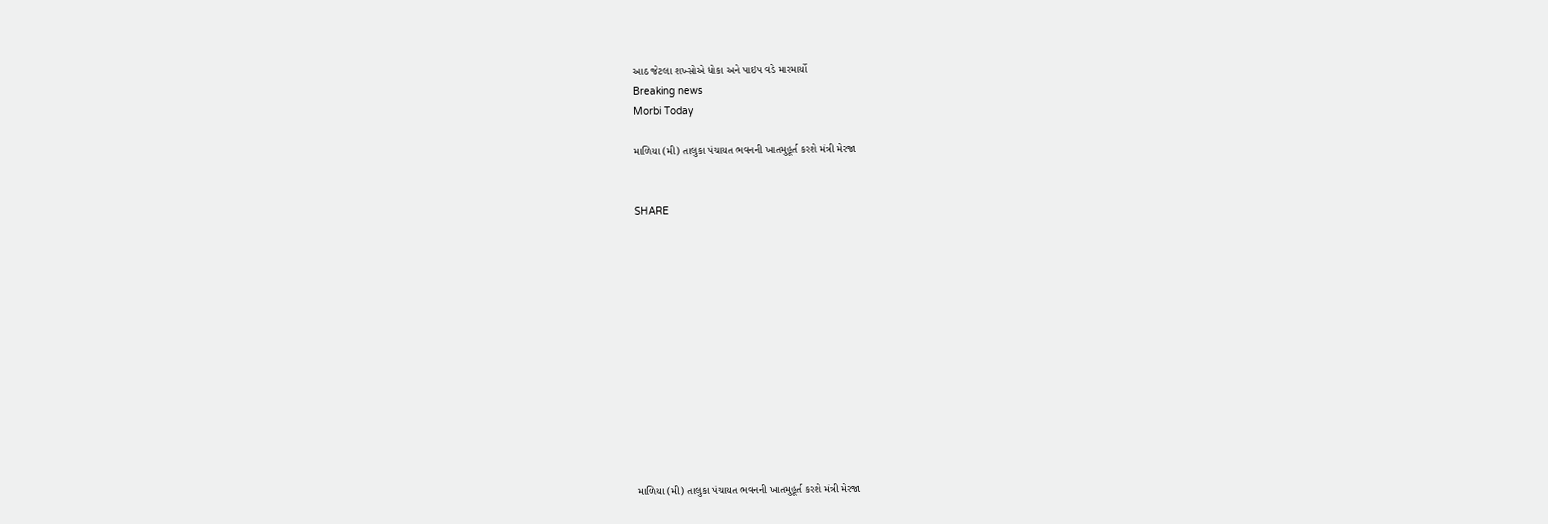આઠ જેટલા શખ્સોએ ધોકા અને પાઇપ વડે મારમાર્યો
Breaking news
Morbi Today

માળિયા (મી) તાલુકા પંચાયત ભવનની ખાતમુહૂર્ત કરશે મંત્રી મેરજા


SHARE













માળિયા (મી) તાલુકા પંચાયત ભવનની ખાતમુહૂર્ત કરશે મંત્રી મેરજા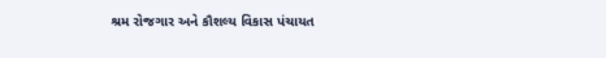શ્રમ રોજગાર અને કૌશલ્ય વિકાસ પંચાયત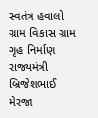સ્વતંત્ર હવાલો ગ્રામ વિકાસ ગ્રામ ગૃહ નિર્માણ રાજ્યમંત્રી બ્રિજેશભાઈ મેરજા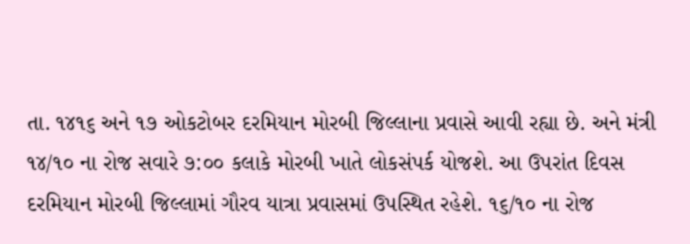તા. ૧૪૧૬ અને ૧૭ ઓકટોબર દરમિયાન મોરબી જિલ્લાના પ્રવાસે આવી રહ્યા છે. અને મંત્રી ૧૪/૧૦ ના રોજ સવારે ૭:૦૦ કલાકે મોરબી ખાતે લોકસંપર્ક યોજશે. આ ઉપરાંત દિવસ દરમિયાન મોરબી જિલ્લામાં ગૌરવ યાત્રા પ્રવાસમાં ઉપસ્થિત રહેશે. ૧૬/૧૦ ના રોજ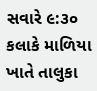સવારે ૯:૩૦ કલાકે માળિયા ખાતે તાલુકા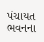પંચાયત ભવનના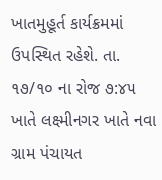ખાતમુહૂર્ત કાર્યક્રમમાં ઉપસ્થિત રહેશે. તા. ૧૭/૧૦ ના રોજ ૭:૪૫ ખાતે લક્ષ્મીનગર ખાતે નવા ગ્રામ પંચાયત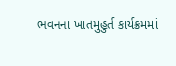ભવનના ખાતમુહુર્ત કાર્યક્રમમાં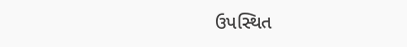ઉપસ્થિત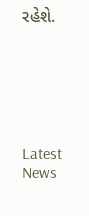રહેશે.






Latest News